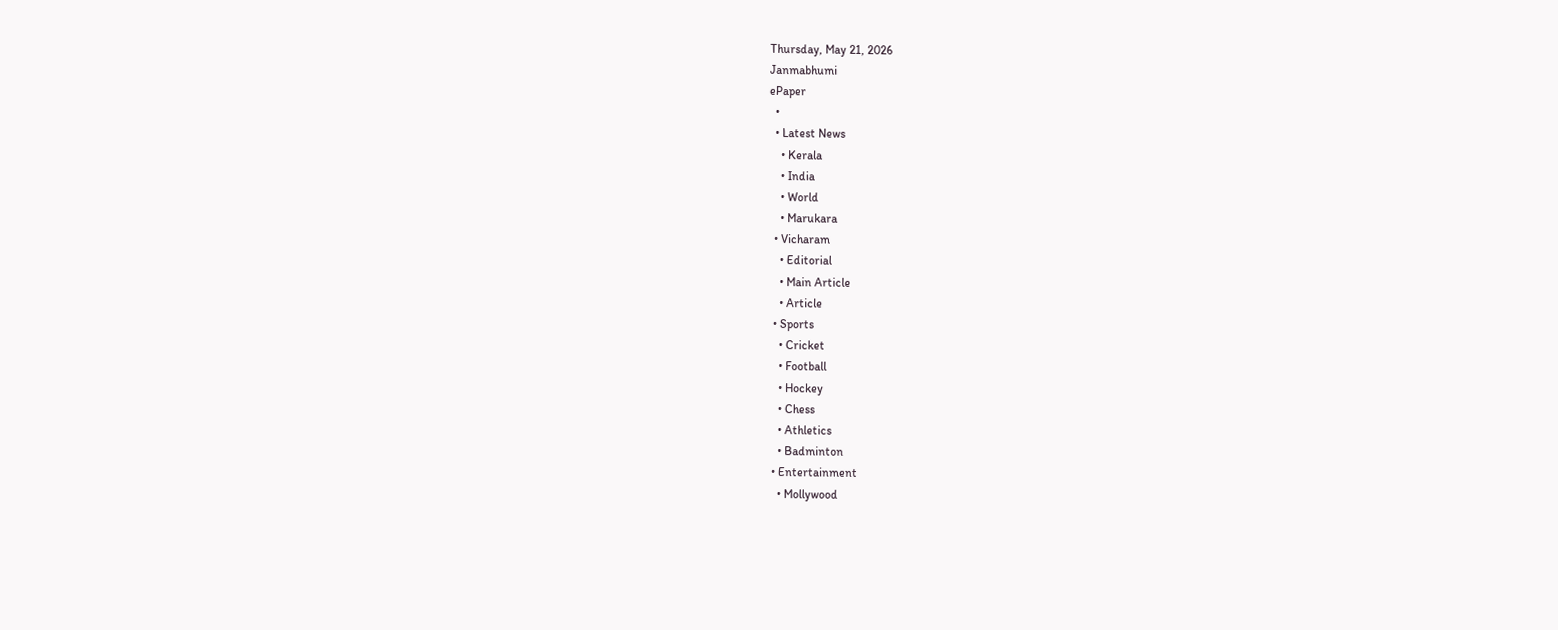Thursday, May 21, 2026
Janmabhumi
ePaper
  •
  • Latest News
    • Kerala
    • India
    • World
    • Marukara
  • Vicharam
    • Editorial
    • Main Article
    • Article
  • Sports
    • Cricket
    • Football
    • Hockey
    • Chess
    • Athletics
    • Badminton
  • Entertainment
    • Mollywood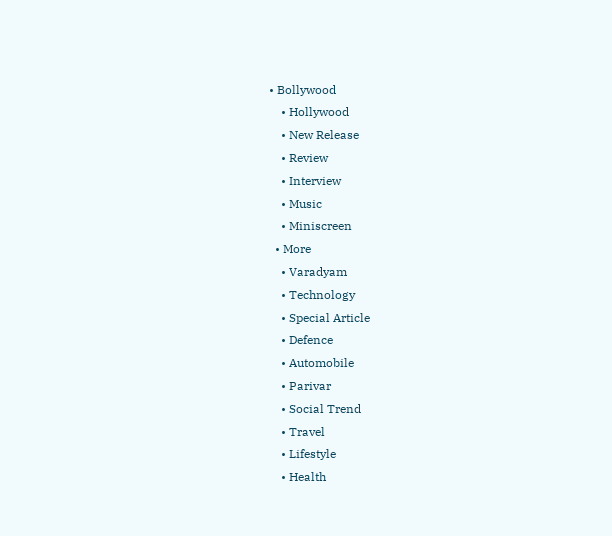• Bollywood
    • Hollywood
    • New Release
    • Review
    • Interview
    • Music
    • Miniscreen
  • More
    • Varadyam
    • Technology
    • Special Article
    • Defence
    • Automobile
    • Parivar
    • Social Trend
    • Travel
    • Lifestyle
    • Health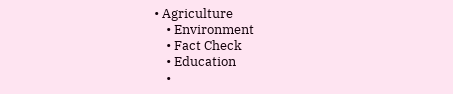• Agriculture
    • Environment
    • Fact Check
    • Education
    •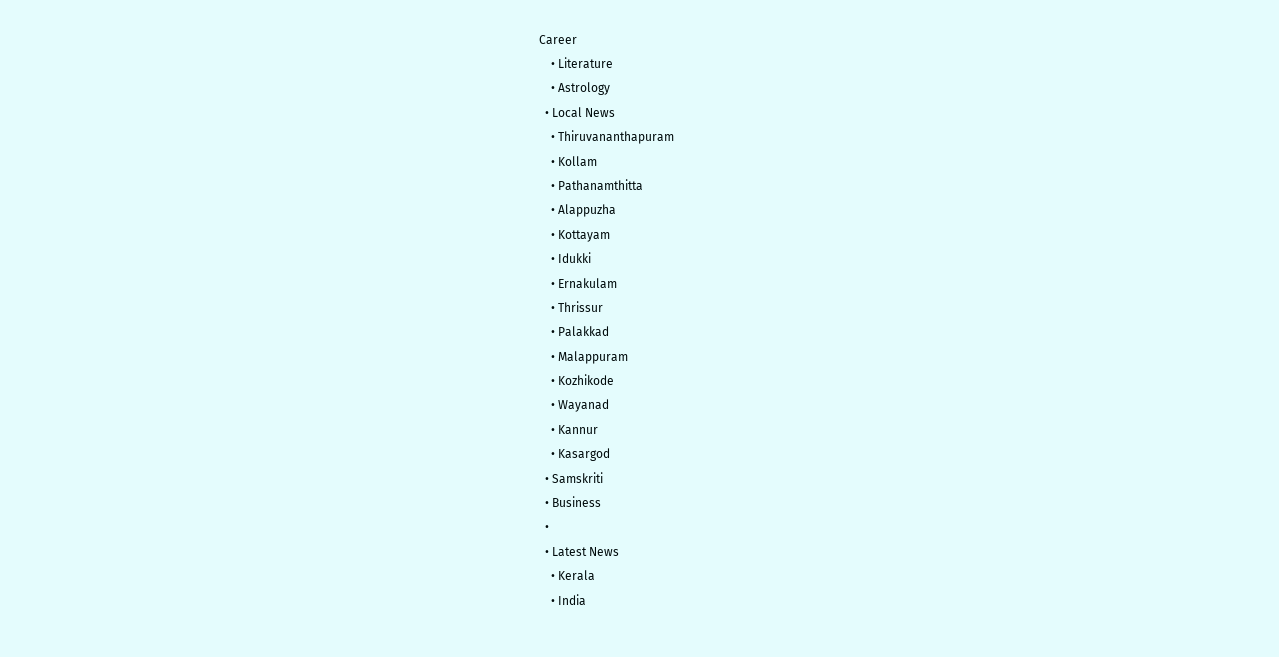Career
    • Literature
    • Astrology
  • Local News
    • Thiruvananthapuram
    • Kollam
    • Pathanamthitta
    • Alappuzha
    • Kottayam
    • Idukki
    • Ernakulam
    • Thrissur
    • Palakkad
    • Malappuram
    • Kozhikode
    • Wayanad
    • Kannur
    • Kasargod
  • Samskriti
  • Business
  •
  • Latest News
    • Kerala
    • India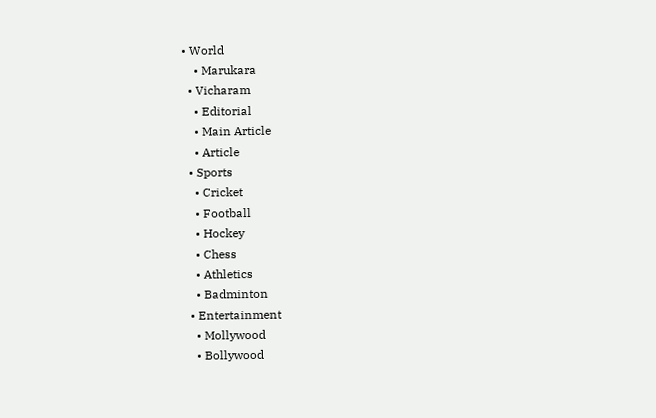• World
    • Marukara
  • Vicharam
    • Editorial
    • Main Article
    • Article
  • Sports
    • Cricket
    • Football
    • Hockey
    • Chess
    • Athletics
    • Badminton
  • Entertainment
    • Mollywood
    • Bollywood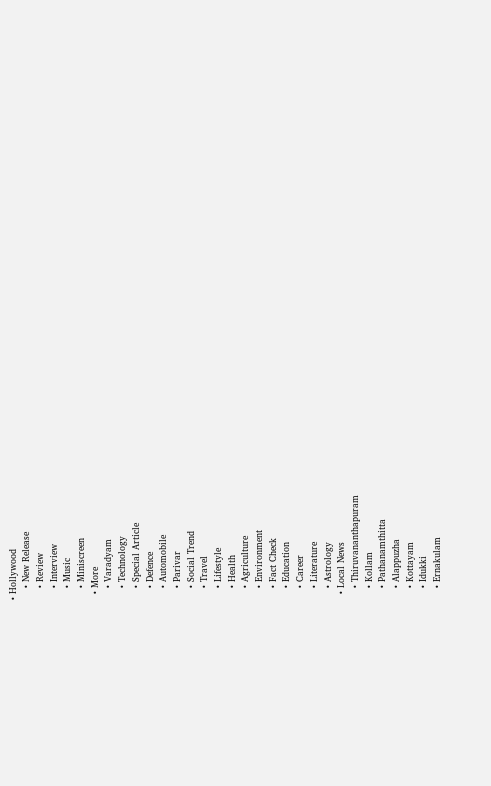• Hollywood
    • New Release
    • Review
    • Interview
    • Music
    • Miniscreen
  • More
    • Varadyam
    • Technology
    • Special Article
    • Defence
    • Automobile
    • Parivar
    • Social Trend
    • Travel
    • Lifestyle
    • Health
    • Agriculture
    • Environment
    • Fact Check
    • Education
    • Career
    • Literature
    • Astrology
  • Local News
    • Thiruvananthapuram
    • Kollam
    • Pathanamthitta
    • Alappuzha
    • Kottayam
    • Idukki
    • Ernakulam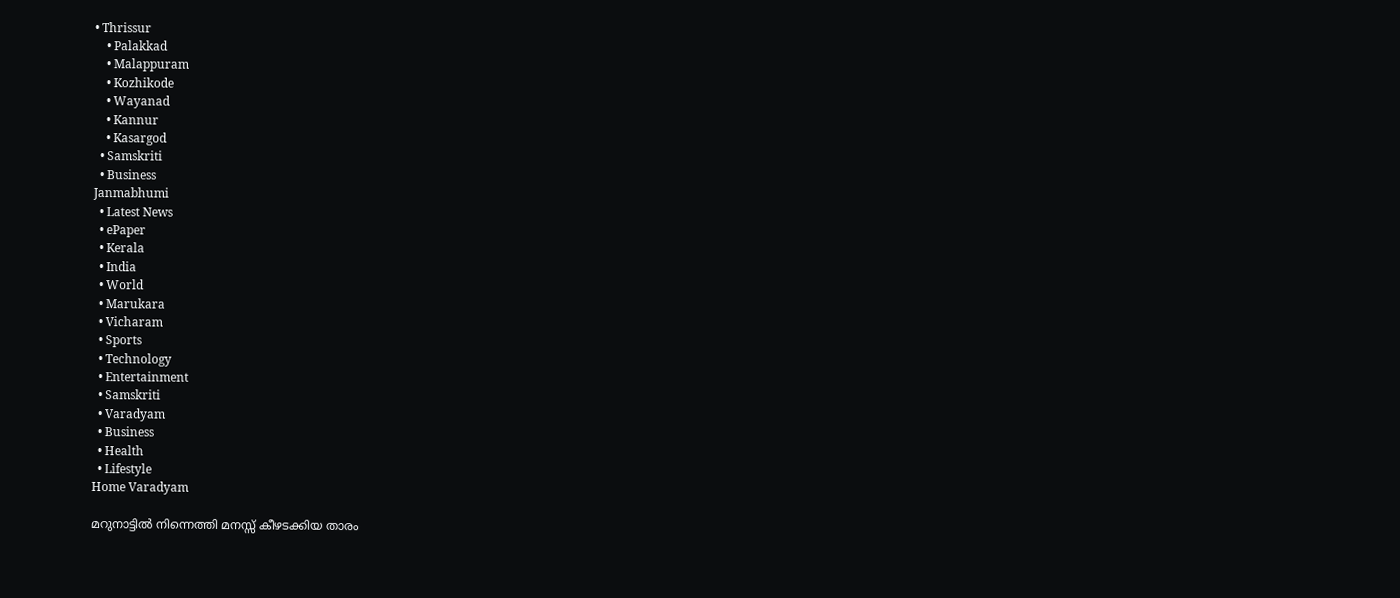• Thrissur
    • Palakkad
    • Malappuram
    • Kozhikode
    • Wayanad
    • Kannur
    • Kasargod
  • Samskriti
  • Business
Janmabhumi
  • Latest News
  • ePaper
  • Kerala
  • India
  • World
  • Marukara
  • Vicharam
  • Sports
  • Technology
  • Entertainment
  • Samskriti
  • Varadyam
  • Business
  • Health
  • Lifestyle
Home Varadyam

മറുനാട്ടില്‍ നിന്നെത്തി മനസ്സ് കീഴടക്കിയ താരം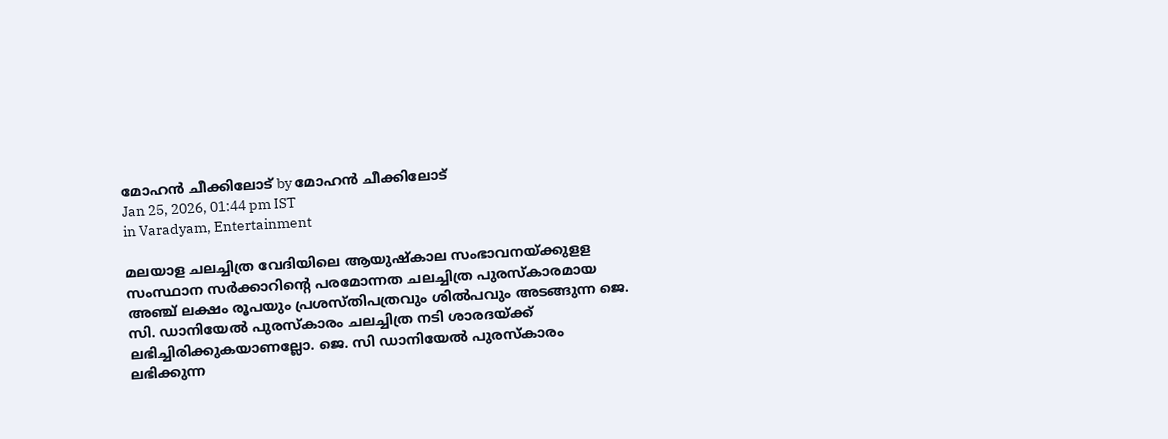മോഹന്‍ ചീക്കിലോട് by മോഹന്‍ ചീക്കിലോട്
Jan 25, 2026, 01:44 pm IST
in Varadyam, Entertainment

മലയാള ചലച്ചിത്ര വേദിയിലെ ആയുഷ്‌കാല സംഭാവനയ്‌ക്കുളള സംസ്ഥാന സര്‍ക്കാറിന്റെ പരമോന്നത ചലച്ചിത്ര പുരസ്‌കാരമായ അഞ്ച് ലക്ഷം രൂപയും പ്രശസ്തിപത്രവും ശില്‍പവും അടങ്ങുന്ന ജെ. സി. ഡാനിയേല്‍ പുരസ്‌കാരം ചലച്ചിത്ര നടി ശാരദയ്‌ക്ക് ലഭിച്ചിരിക്കുകയാണല്ലോ. ജെ. സി ഡാനിയേല്‍ പുരസ്‌കാരം ലഭിക്കുന്ന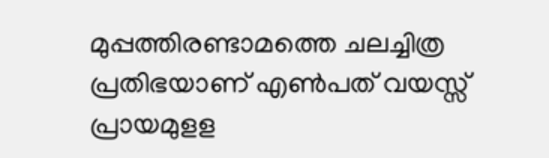മുപ്പത്തിരണ്ടാമത്തെ ചലച്ചിത്ര പ്രതിഭയാണ് എണ്‍പത് വയസ്സ് പ്രായമുളള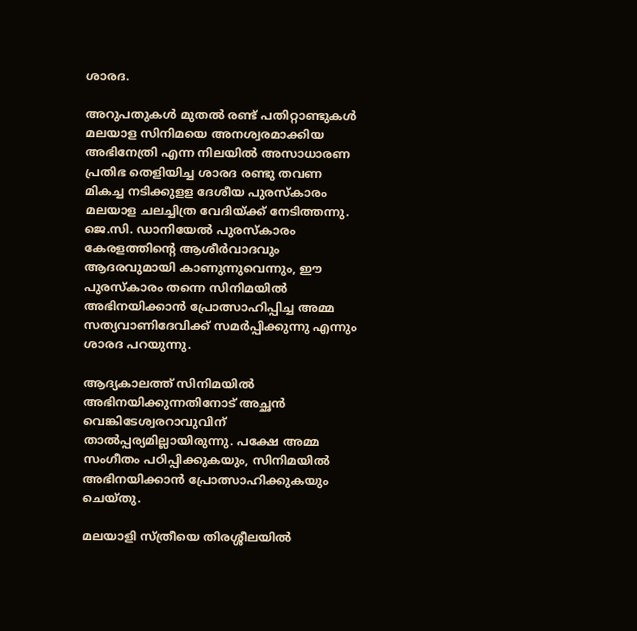ശാരദ.

അറുപതുകള്‍ മുതല്‍ രണ്ട് പതിറ്റാണ്ടുകള്‍ മലയാള സിനിമയെ അനശ്വരമാക്കിയ അഭിനേത്രി എന്ന നിലയില്‍ അസാധാരണ പ്രതിഭ തെളിയിച്ച ശാരദ രണ്ടു തവണ മികച്ച നടിക്കുളള ദേശീയ പുരസ്‌കാരം മലയാള ചലച്ചിത്ര വേദിയ്‌ക്ക് നേടിത്തന്നു. ജെ.സി. ഡാനിയേല്‍ പുരസ്‌കാരം കേരളത്തിന്റെ ആശീര്‍വാദവും ആദരവുമായി കാണുന്നുവെന്നും, ഈ പുരസ്‌കാരം തന്നെ സിനിമയില്‍ അഭിനയിക്കാന്‍ പ്രോത്സാഹിപ്പിച്ച അമ്മ സത്യവാണിദേവിക്ക് സമര്‍പ്പിക്കുന്നു എന്നും ശാരദ പറയുന്നു.

ആദ്യകാലത്ത് സിനിമയില്‍ അഭിനയിക്കുന്നതിനോട് അച്ഛന്‍ വെങ്കിടേശ്വരറാവുവിന് താല്‍പ്പര്യമില്ലായിരുന്നു. പക്ഷേ അമ്മ സംഗീതം പഠിപ്പിക്കുകയും, സിനിമയില്‍ അഭിനയിക്കാന്‍ പ്രോത്സാഹിക്കുകയും ചെയ്തു.

മലയാളി സ്ത്രീയെ തിരശ്ശീലയില്‍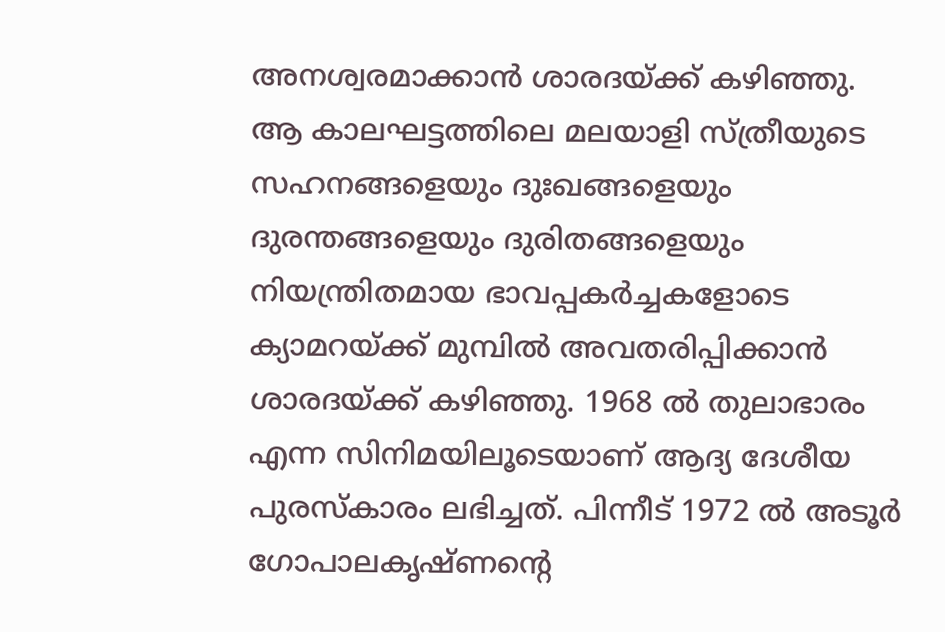അനശ്വരമാക്കാന്‍ ശാരദയ്‌ക്ക് കഴിഞ്ഞു. ആ കാലഘട്ടത്തിലെ മലയാളി സ്ത്രീയുടെ സഹനങ്ങളെയും ദുഃഖങ്ങളെയും ദുരന്തങ്ങളെയും ദുരിതങ്ങളെയും നിയന്ത്രിതമായ ഭാവപ്പകര്‍ച്ചകളോടെ ക്യാമറയ്‌ക്ക് മുമ്പില്‍ അവതരിപ്പിക്കാന്‍ ശാരദയ്‌ക്ക് കഴിഞ്ഞു. 1968 ല്‍ തുലാഭാരം എന്ന സിനിമയിലൂടെയാണ് ആദ്യ ദേശീയ പുരസ്‌കാരം ലഭിച്ചത്. പിന്നീട് 1972 ല്‍ അടൂര്‍ ഗോപാലകൃഷ്ണന്റെ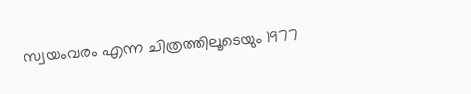സ്വയംവരം എന്ന ചിത്രത്തിലൂടെയും 1977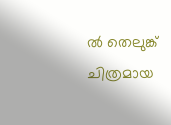ല്‍ തെലുങ്ക് ചിത്രമായ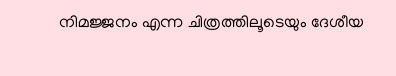നിമജ്ജനം എന്ന ചിത്രത്തിലൂടെയും ദേശീയ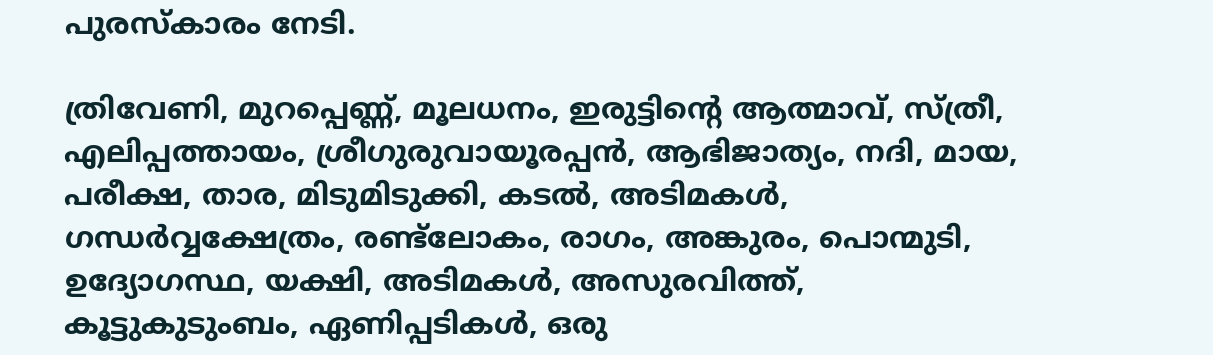പുരസ്‌കാരം നേടി.

ത്രിവേണി, മുറപ്പെണ്ണ്, മൂലധനം, ഇരുട്ടിന്റെ ആത്മാവ്, സ്ത്രീ, എലിപ്പത്തായം, ശ്രീഗുരുവായൂരപ്പന്‍, ആഭിജാത്യം, നദി, മായ, പരീക്ഷ, താര, മിടുമിടുക്കി, കടല്‍, അടിമകള്‍, ഗന്ധര്‍വ്വക്ഷേത്രം, രണ്ട്ലോകം, രാഗം, അങ്കുരം, പൊന്മുടി, ഉദ്യോഗസ്ഥ, യക്ഷി, അടിമകള്‍, അസുരവിത്ത്, കൂട്ടുകുടുംബം, ഏണിപ്പടികള്‍, ഒരു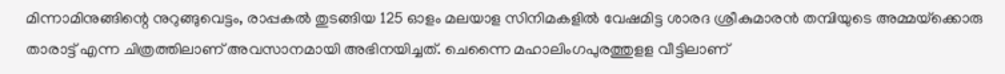മിന്നാമിനുങ്ങിന്റെ നുറുങ്ങുവെട്ടം, രാപ്പകല്‍ തുടങ്ങിയ 125 ഓളം മലയാള സിനിമകളില്‍ വേഷമിട്ട ശാരദ ശ്രീകുമാരന്‍ തമ്പിയുടെ അമ്മയ്‌ക്കൊരു താരാട്ട് എന്ന ചിത്രത്തിലാണ് അവസാനമായി അഭിനയിച്ചത്. ചെന്നൈ മഹാലിംഗപുരത്തുളള വീട്ടിലാണ്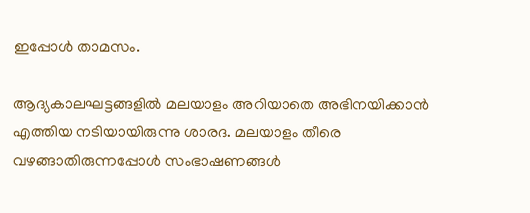ഇപ്പോള്‍ താമസം.

ആദ്യകാലഘട്ടങ്ങളില്‍ മലയാളം അറിയാതെ അഭിനയിക്കാന്‍ എത്തിയ നടിയായിരുന്നു ശാരദ. മലയാളം തീരെ വഴങ്ങാതിരുന്നപ്പോള്‍ സംഭാഷണങ്ങള്‍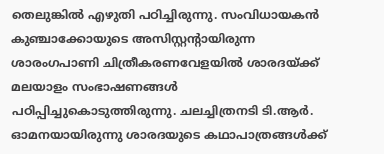തെലുങ്കില്‍ എഴുതി പഠിച്ചിരുന്നു. സംവിധായകന്‍ കുഞ്ചാക്കോയുടെ അസിസ്റ്റന്റായിരുന്ന ശാരംഗപാണി ചിത്രീകരണവേളയില്‍ ശാരദയ്‌ക്ക് മലയാളം സംഭാഷണങ്ങള്‍ പഠിപ്പിച്ചുകൊടുത്തിരുന്നു. ചലച്ചിത്രനടി ടി.ആര്‍. ഓമനയായിരുന്നു ശാരദയുടെ കഥാപാത്രങ്ങള്‍ക്ക്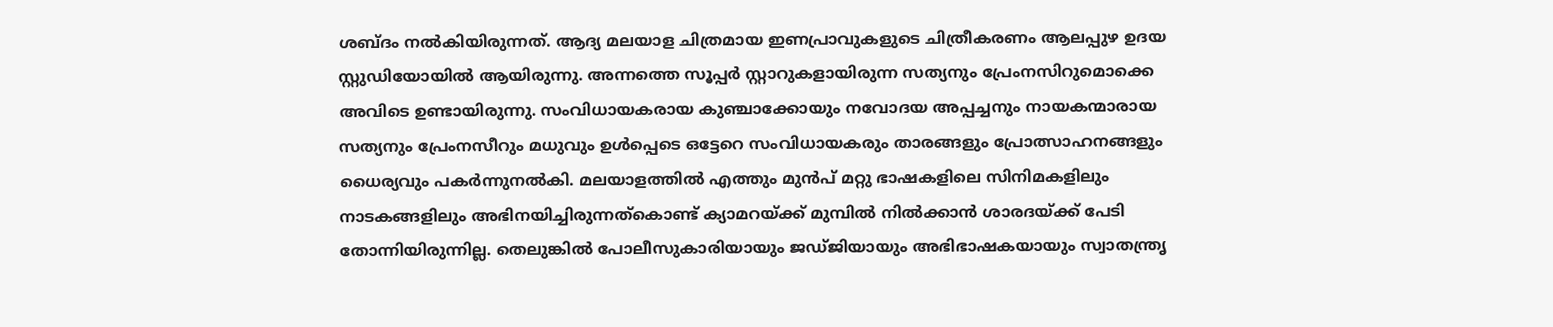ശബ്ദം നല്‍കിയിരുന്നത്. ആദ്യ മലയാള ചിത്രമായ ഇണപ്രാവുകളുടെ ചിത്രീകരണം ആലപ്പുഴ ഉദയ സ്റ്റുഡിയോയില്‍ ആയിരുന്നു. അന്നത്തെ സൂപ്പര്‍ സ്റ്റാറുകളായിരുന്ന സത്യനും പ്രേംനസിറുമൊക്കെ അവിടെ ഉണ്ടായിരുന്നു. സംവിധായകരായ കുഞ്ചാക്കോയും നവോദയ അപ്പച്ചനും നായകന്മാരായ സത്യനും പ്രേംനസീറും മധുവും ഉള്‍പ്പെടെ ഒട്ടേറെ സംവിധായകരും താരങ്ങളും പ്രോത്സാഹനങ്ങളും ധൈര്യവും പകര്‍ന്നുനല്‍കി. മലയാളത്തില്‍ എത്തും മുന്‍പ് മറ്റു ഭാഷകളിലെ സിനിമകളിലും നാടകങ്ങളിലും അഭിനയിച്ചിരുന്നത്കൊണ്ട് ക്യാമറയ്‌ക്ക് മുമ്പില്‍ നില്‍ക്കാന്‍ ശാരദയ്‌ക്ക് പേടി തോന്നിയിരുന്നില്ല. തെലുങ്കില്‍ പോലീസുകാരിയായും ജഡ്ജിയായും അഭിഭാഷകയായും സ്വാതന്ത്രൃ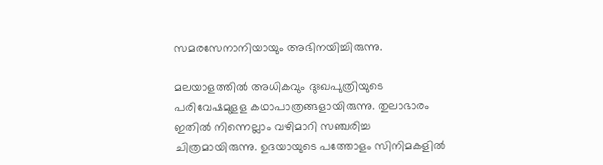സമരസേനാനിയായും അഭിനയിച്ചിരുന്നു.

മലയാളത്തില്‍ അധികവും ദുഃഖപുത്രിയുടെ പരിവേഷമുളള കഥാപാത്രങ്ങളായിരുന്നു. തുലാഭാരം ഇതില്‍ നിന്നെല്ലാം വഴിമാറി സഞ്ചരിച്ച ചിത്രമായിരുന്നു. ഉദയായുടെ പത്തോളം സിനിമകളില്‍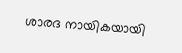ശാരദ നായികയായി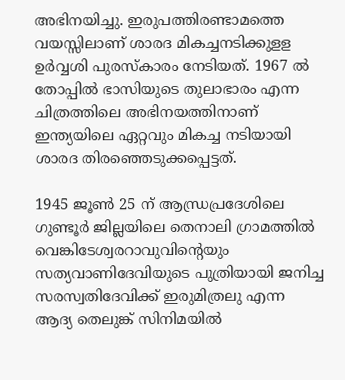അഭിനയിച്ചു. ഇരുപത്തിരണ്ടാമത്തെ വയസ്സിലാണ് ശാരദ മികച്ചനടിക്കുളള ഉര്‍വ്വശി പുരസ്‌കാരം നേടിയത്. 1967 ല്‍ തോപ്പില്‍ ഭാസിയുടെ തുലാഭാരം എന്ന ചിത്രത്തിലെ അഭിനയത്തിനാണ് ഇന്ത്യയിലെ ഏറ്റവും മികച്ച നടിയായി ശാരദ തിരഞ്ഞെടുക്കപ്പെട്ടത്.

1945 ജൂണ്‍ 25 ന് ആന്ധ്രപ്രദേശിലെ ഗുണ്ടൂര്‍ ജില്ലയിലെ തെനാലി ഗ്രാമത്തില്‍ വെങ്കിടേശ്വരറാവുവിന്റെയും സത്യവാണിദേവിയുടെ പുത്രിയായി ജനിച്ച സരസ്വതിദേവിക്ക് ഇരുമിത്രലു എന്ന ആദ്യ തെലുങ്ക് സിനിമയില്‍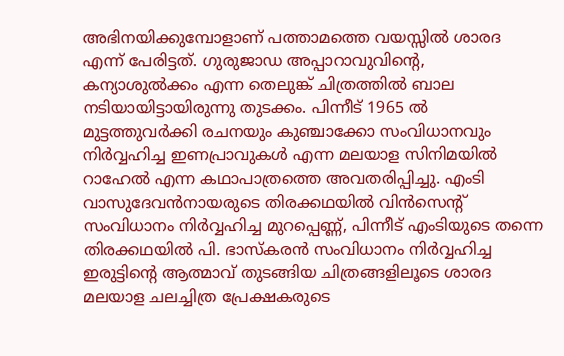അഭിനയിക്കുമ്പോളാണ് പത്താമത്തെ വയസ്സില്‍ ശാരദ എന്ന് പേരിട്ടത്. ഗുരുജാഡ അപ്പാറാവുവിന്റെ, കന്യാശുല്‍ക്കം എന്ന തെലുങ്ക് ചിത്രത്തില്‍ ബാല നടിയായിട്ടായിരുന്നു തുടക്കം. പിന്നീട് 1965 ല്‍ മുട്ടത്തുവര്‍ക്കി രചനയും കുഞ്ചാക്കോ സംവിധാനവും നിര്‍വ്വഹിച്ച ഇണപ്രാവുകള്‍ എന്ന മലയാള സിനിമയില്‍ റാഹേല്‍ എന്ന കഥാപാത്രത്തെ അവതരിപ്പിച്ചു. എംടി വാസുദേവന്‍നായരുടെ തിരക്കഥയില്‍ വിന്‍സെന്റ് സംവിധാനം നിര്‍വ്വഹിച്ച മുറപ്പെണ്ണ്, പിന്നീട് എംടിയുടെ തന്നെ തിരക്കഥയില്‍ പി. ഭാസ്‌കരന്‍ സംവിധാനം നിര്‍വ്വഹിച്ച ഇരുട്ടിന്റെ ആത്മാവ് തുടങ്ങിയ ചിത്രങ്ങളിലൂടെ ശാരദ മലയാള ചലച്ചിത്ര പ്രേക്ഷകരുടെ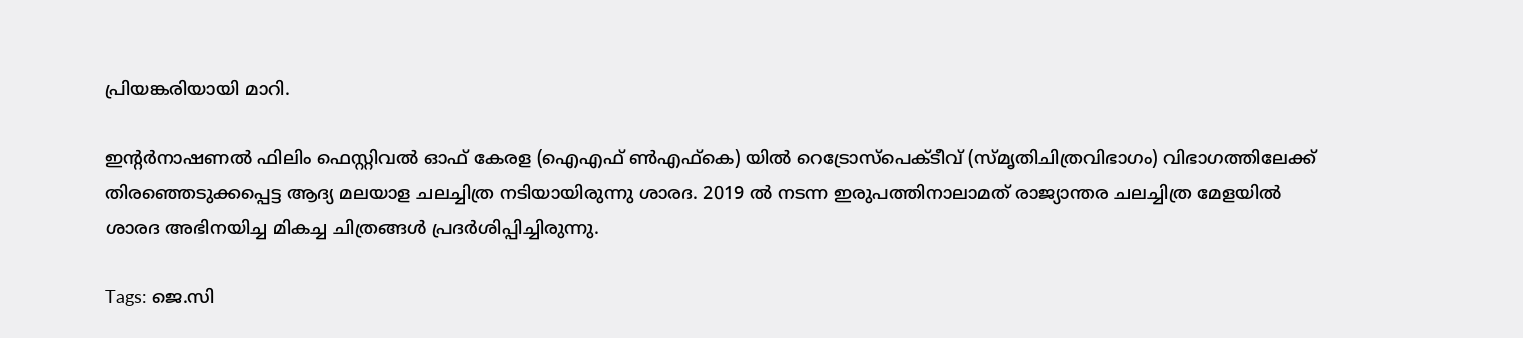പ്രിയങ്കരിയായി മാറി.

ഇന്റര്‍നാഷണല്‍ ഫിലിം ഫെസ്റ്റിവല്‍ ഓഫ് കേരള (ഐഎഫ് ണ്‍എഫ്‌കെ) യില്‍ റെട്രോസ്പെക്ടീവ് (സ്മൃതിചിത്രവിഭാഗം) വിഭാഗത്തിലേക്ക് തിരഞ്ഞെടുക്കപ്പെട്ട ആദ്യ മലയാള ചലച്ചിത്ര നടിയായിരുന്നു ശാരദ. 2019 ല്‍ നടന്ന ഇരുപത്തിനാലാമത് രാജ്യാന്തര ചലച്ചിത്ര മേളയില്‍ ശാരദ അഭിനയിച്ച മികച്ച ചിത്രങ്ങള്‍ പ്രദര്‍ശിപ്പിച്ചിരുന്നു.

Tags: ജെ.സി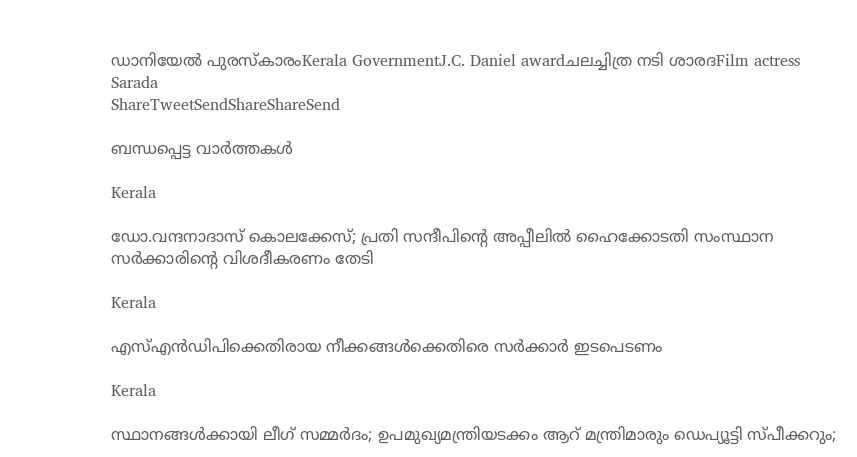ഡാനിയേല്‍ പുരസ്‌കാരംKerala GovernmentJ.C. Daniel awardചലച്ചിത്ര നടി ശാരദFilm actress Sarada
ShareTweetSendShareShareSend

ബന്ധപ്പെട്ട വാര്‍ത്തകള്‍

Kerala

ഡോ.വന്ദനാദാസ് കൊലക്കേസ്; പ്രതി സന്ദീപിന്റെ അപ്പീലില്‍ ഹൈക്കോടതി സംസ്ഥാന സര്‍ക്കാരിന്റെ വിശദീകരണം തേടി

Kerala

എസ്എന്‍ഡിപിക്കെതിരായ നീക്കങ്ങള്‍ക്കെതിരെ സര്‍ക്കാര്‍ ഇടപെടണം

Kerala

സ്ഥാനങ്ങള്‍ക്കായി ലീഗ് സമ്മര്‍ദം; ഉപമുഖ്യമന്ത്രിയടക്കം ആറ് മന്ത്രിമാരും ഡെപ്യൂട്ടി സ്പീക്കറും;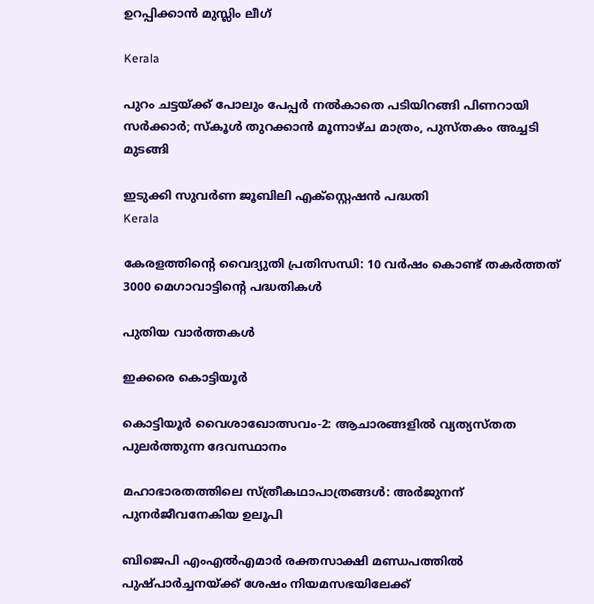ഉറപ്പിക്കാന്‍ മുസ്ലിം ലീഗ്

Kerala

പുറം ചട്ടയ്‌ക്ക് പോലും പേപ്പര്‍ നല്‍കാതെ പടിയിറങ്ങി പിണറായി സര്‍ക്കാര്‍; സ്‌കൂള്‍ തുറക്കാന്‍ മൂന്നാഴ്ച മാത്രം, പുസ്തകം അച്ചടി മുടങ്ങി

ഇടുക്കി സുവര്‍ണ ജൂബിലി എക്സ്റ്റെഷന്‍ പദ്ധതി
Kerala

കേരളത്തിന്റെ വൈദ്യുതി പ്രതിസന്ധി: 10 വര്‍ഷം കൊണ്ട് തകര്‍ത്തത് 3000 മെഗാവാട്ടിന്റെ പദ്ധതികള്‍

പുതിയ വാര്‍ത്തകള്‍

ഇക്കരെ കൊട്ടിയൂര്‍

കൊട്ടിയൂര്‍ വൈശാഖോത്സവം-2: ആചാരങ്ങളില്‍ വ്യത്യസ്തത പുലര്‍ത്തുന്ന ദേവസ്ഥാനം

മഹാഭാരതത്തിലെ സ്ത്രീകഥാപാത്രങ്ങള്‍: അര്‍ജുനന് പുനര്‍ജീവനേകിയ ഉലൂപി

ബിജെപി എംഎല്‍എമാര്‍ രക്തസാക്ഷി മണ്ഡപത്തില്‍ പുഷ്പാര്‍ച്ചനയ്‌ക്ക് ശേഷം നിയമസഭയിലേക്ക്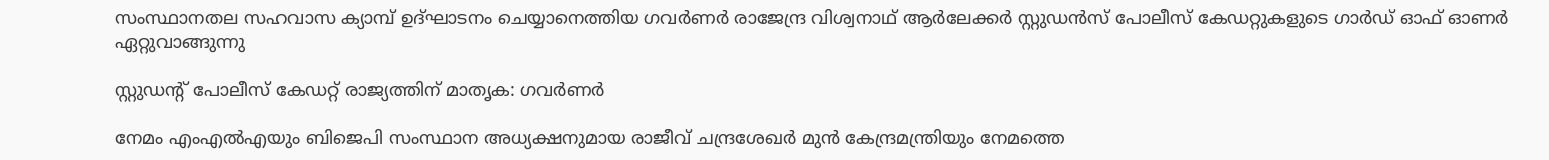സംസ്ഥാനതല സഹവാസ ക്യാമ്പ് ഉദ്ഘാടനം ചെയ്യാനെത്തിയ ഗവര്‍ണര്‍ രാജേന്ദ്ര വിശ്വനാഥ് ആര്‍ലേക്കര്‍ സ്റ്റുഡന്‍സ് പോലീസ് കേഡറ്റുകളുടെ ഗാര്‍ഡ് ഓഫ് ഓണര്‍ ഏറ്റുവാങ്ങുന്നു

സ്റ്റുഡന്റ് പോലീസ് കേഡറ്റ് രാജ്യത്തിന് മാതൃക: ഗവര്‍ണര്‍

നേമം എംഎല്‍എയും ബിജെപി സംസ്ഥാന അധ്യക്ഷനുമായ രാജീവ് ചന്ദ്രശേഖര്‍ മുന്‍ കേന്ദ്രമന്ത്രിയും നേമത്തെ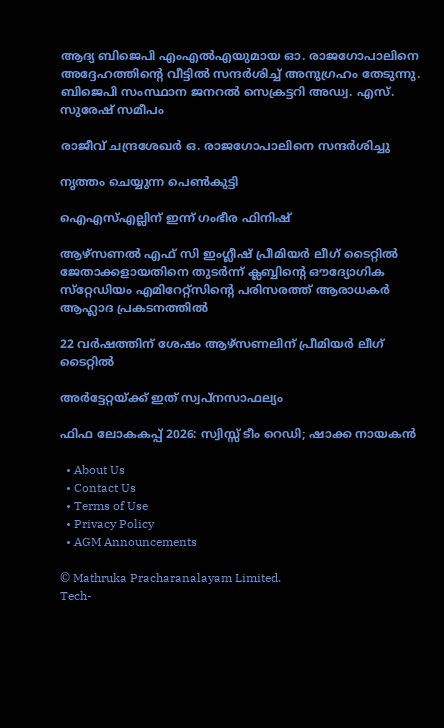ആദ്യ ബിജെപി എംഎല്‍എയുമായ ഓ. രാജഗോപാലിനെ അദ്ദേഹത്തിന്റെ വീട്ടില്‍ സന്ദര്‍ശിച്ച് അനുഗ്രഹം തേടുന്നു. ബിജെപി സംസ്ഥാന ജനറല്‍ സെക്രട്ടറി അഡ്വ. എസ്. സുരേഷ് സമീപം

രാജീവ് ചന്ദ്രശേഖര്‍ ഒ. രാജഗോപാലിനെ സന്ദര്‍ശിച്ചു

നൃത്തം ചെയ്യുന്ന പെണ്‍കുട്ടി

ഐഎസ്എല്ലിന് ഇന്ന് ഗംഭീര ഫിനിഷ്

ആഴ്‌സണല്‍ എഫ് സി ഇംഗ്ലീഷ് പ്രീമിയര്‍ ലീഗ് ടൈറ്റില്‍ ജേതാക്കളായതിനെ തുടര്‍ന്ന് ക്ലബ്ബിന്റെ ഔദ്യോഗിക സ്‌റ്റേഡിയം എമിറേറ്റ്‌സിന്റെ പരിസരത്ത് ആരാധകര്‍ ആഹ്ലാദ പ്രകടനത്തില്‍

22 വര്‍ഷത്തിന് ശേഷം ആഴ്‌സണലിന് പ്രീമിയര്‍ ലീഗ് ടൈറ്റില്‍

അര്‍ട്ടേറ്റയ്‌ക്ക് ഇത് സ്വപ്‌നസാഫല്യം

ഫിഫ ലോകകപ്പ് 2026: സ്വിസ്സ് ടീം റെഡി; ഷാക്ക നായകന്‍

  • About Us
  • Contact Us
  • Terms of Use
  • Privacy Policy
  • AGM Announcements

© Mathruka Pracharanalayam Limited.
Tech-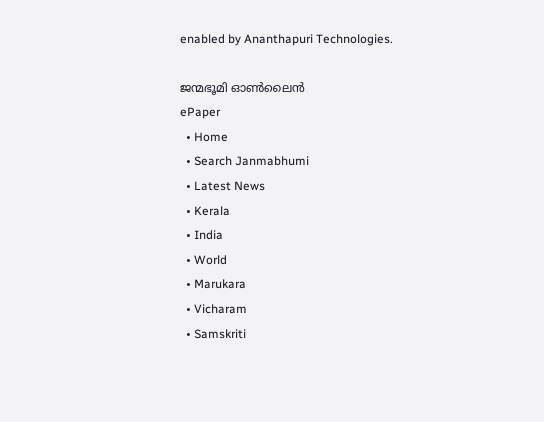enabled by Ananthapuri Technologies.

ജന്മഭൂമി ഓണ്‍ലൈന്‍
ePaper
  • Home
  • Search Janmabhumi
  • Latest News
  • Kerala
  • India
  • World
  • Marukara
  • Vicharam
  • Samskriti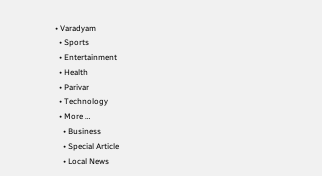• Varadyam
  • Sports
  • Entertainment
  • Health
  • Parivar
  • Technology
  • More …
    • Business
    • Special Article
    • Local News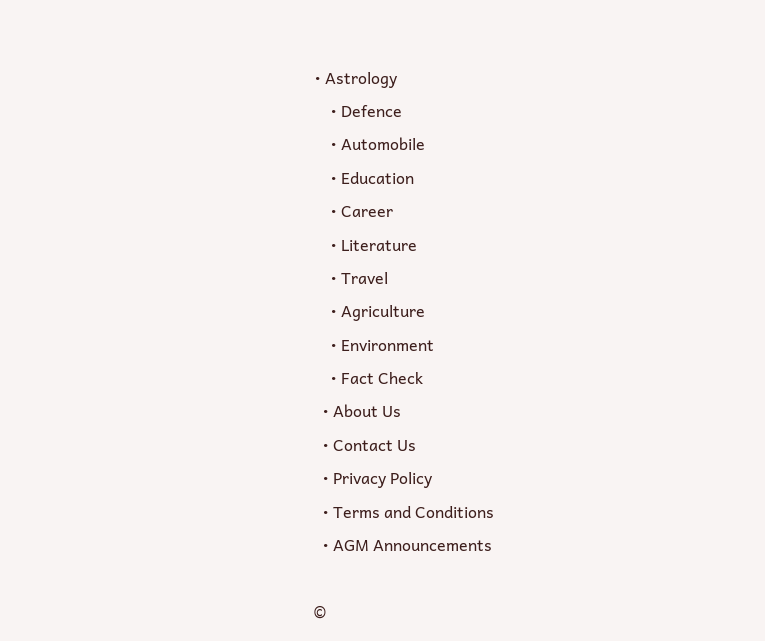• Astrology
    • Defence
    • Automobile
    • Education
    • Career
    • Literature
    • Travel
    • Agriculture
    • Environment
    • Fact Check
  • About Us
  • Contact Us
  • Privacy Policy
  • Terms and Conditions
  • AGM Announcements

©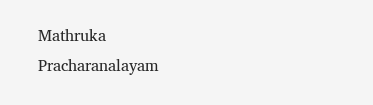Mathruka Pracharanalayam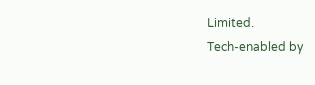Limited.
Tech-enabled by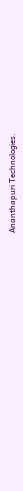Ananthapuri Technologies.